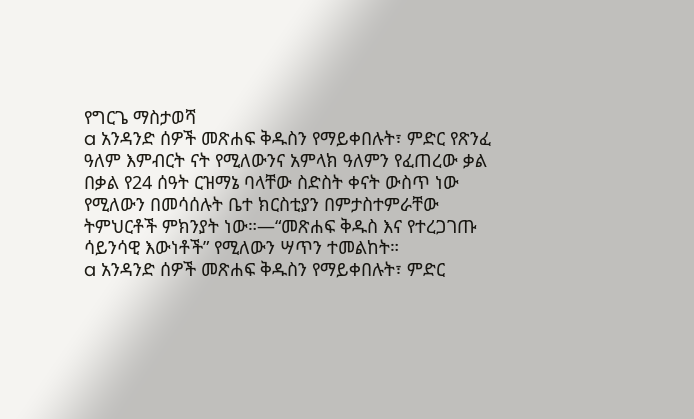የግርጌ ማስታወሻ
a አንዳንድ ሰዎች መጽሐፍ ቅዱስን የማይቀበሉት፣ ምድር የጽንፈ ዓለም እምብርት ናት የሚለውንና አምላክ ዓለምን የፈጠረው ቃል በቃል የ24 ሰዓት ርዝማኔ ባላቸው ስድስት ቀናት ውስጥ ነው የሚለውን በመሳሰሉት ቤተ ክርስቲያን በምታስተምራቸው ትምህርቶች ምክንያት ነው።—“መጽሐፍ ቅዱስ እና የተረጋገጡ ሳይንሳዊ እውነቶች” የሚለውን ሣጥን ተመልከት።
a አንዳንድ ሰዎች መጽሐፍ ቅዱስን የማይቀበሉት፣ ምድር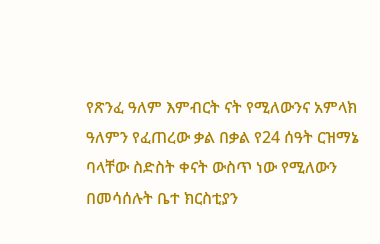የጽንፈ ዓለም እምብርት ናት የሚለውንና አምላክ ዓለምን የፈጠረው ቃል በቃል የ24 ሰዓት ርዝማኔ ባላቸው ስድስት ቀናት ውስጥ ነው የሚለውን በመሳሰሉት ቤተ ክርስቲያን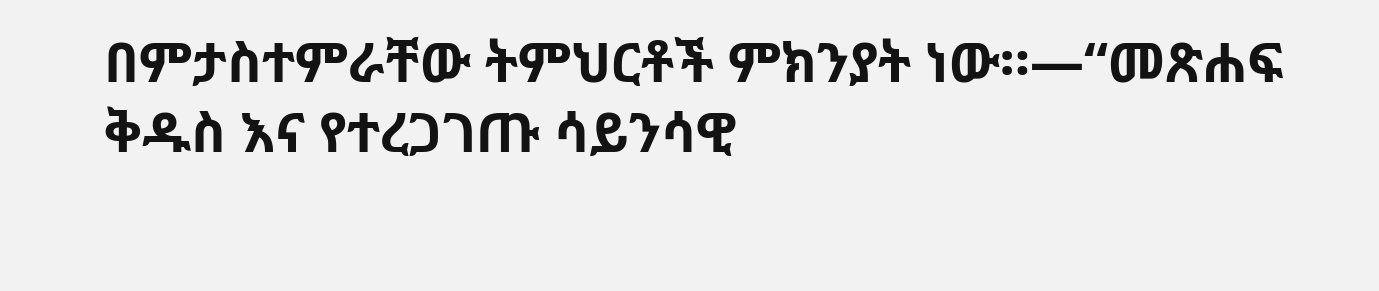በምታስተምራቸው ትምህርቶች ምክንያት ነው።—“መጽሐፍ ቅዱስ እና የተረጋገጡ ሳይንሳዊ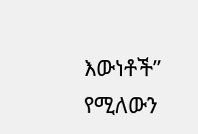እውነቶች” የሚለውን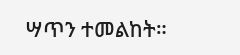ሣጥን ተመልከት።